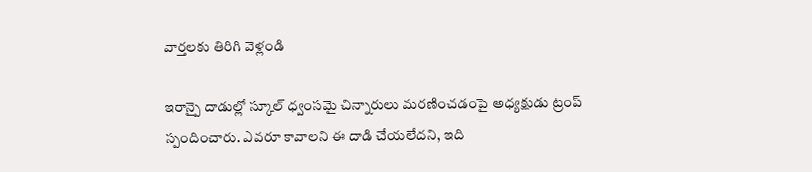వార్తలకు తిరిగి వెళ్లండి

ఇరాన్పై దాడుల్లో స్కూల్ ధ్వంసమై చిన్నారులు మరణించడంపై అధ్యక్షుడు ట్రంప్ స్పందించారు. ఎవరూ కావాలని ఈ దాడి చేయలేదని, ఇది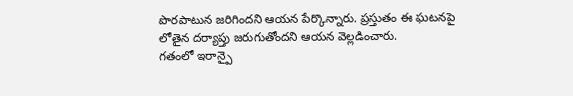పొరపాటున జరిగిందని ఆయన పేర్కొన్నారు. ప్రస్తుతం ఈ ఘటనపై లోతైన దర్యాప్తు జరుగుతోందని ఆయన వెల్లడించారు.
గతంలో ఇరాన్పై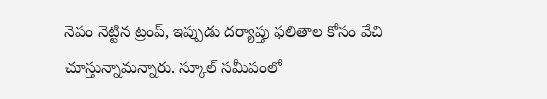నెపం నెట్టిన ట్రంప్, ఇప్పుడు దర్యాప్తు ఫలితాల కోసం వేచి చూస్తున్నామన్నారు. స్కూల్ సమీపంలో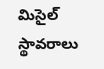మిసైల్ స్థావరాలు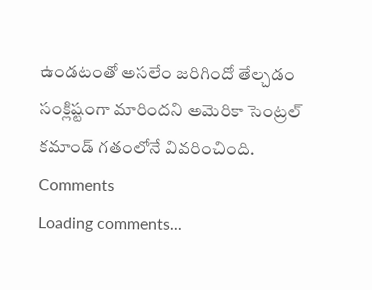ఉండటంతో అసలేం జరిగిందో తేల్చడం సంక్లిష్టంగా మారిందని అమెరికా సెంట్రల్ కమాండ్ గతంలోనే వివరించింది.
Comments
Loading comments...